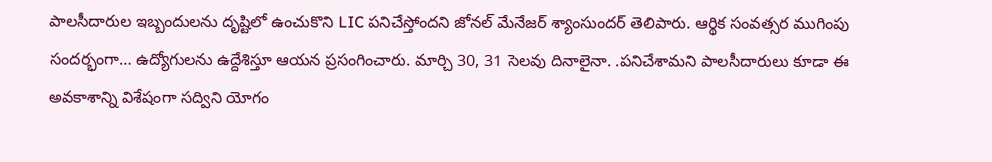పాలసీదారుల ఇబ్బందులను దృష్టిలో ఉంచుకొని LIC పనిచేస్తోందని జోనల్ మేనేజర్ శ్యాంసుందర్ తెలిపారు. ఆర్థిక సంవత్సర ముగింపు సందర్భంగా… ఉద్యోగులను ఉద్దేశిస్తూ ఆయన ప్రసంగించారు. మార్చి 30, 31 సెలవు దినాలైనా. .పనిచేశామని పాలసీదారులు కూడా ఈ అవకాశాన్ని విశేషంగా సద్విని యోగం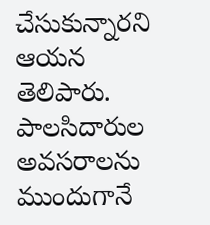చేసుకున్నారని ఆయన తెలిపారు. పాలసిదారుల అవసరాలను ముందుగానే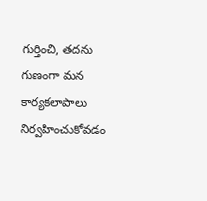గుర్తించి, తదను గుణంగా మన కార్యకలాపాలు నిర్వహించుకోవడం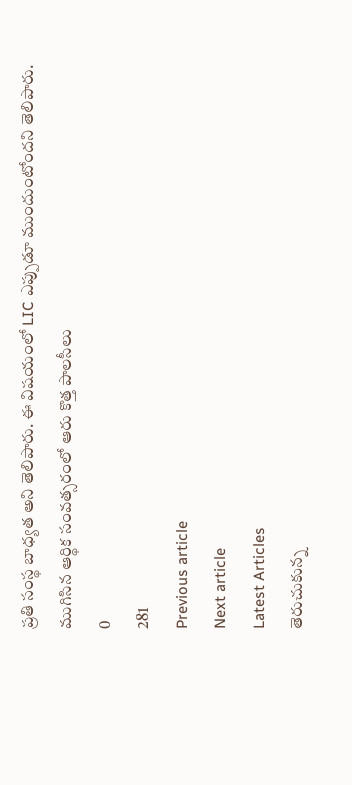ప్రతి సంస్థ బాధ్యత అని తెలిపారు. ఈ విషయంలో LIC ఎప్పుడూ ముందుంటోందని తెలిపారు.
ముగిసిన ఆర్థిక సంవత్సరంలో ఆరు కొత్త పాలసీలు
0
281
Previous article
Next article
Latest Articles
తెరుచుకున్న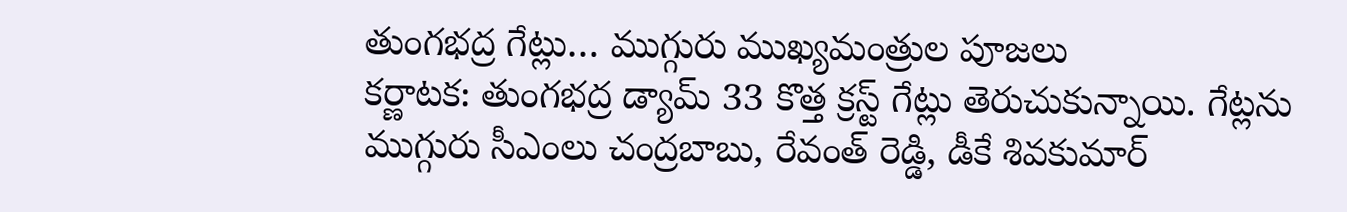తుంగభద్ర గేట్లు… ముగ్గురు ముఖ్యమంత్రుల పూజలు
కర్ణాటక: తుంగభద్ర డ్యామ్ 33 కొత్త క్రస్ట్ గేట్లు తెరుచుకున్నాయి. గేట్లను ముగ్గురు సీఎంలు చంద్రబాబు, రేవంత్ రెడ్డి, డీకే శివకుమార్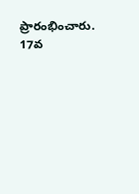ప్రారంభించారు. 17వ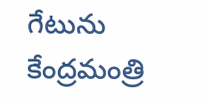గేటును కేంద్రమంత్రి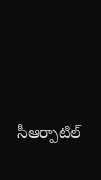సీఆర్పాటిల్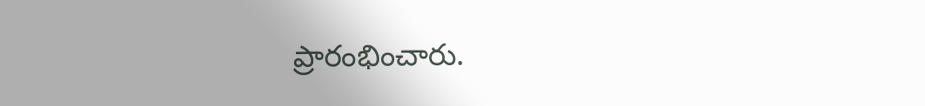ప్రారంభించారు.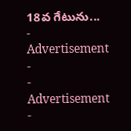18వ గేటును...
- Advertisement -
- Advertisement -